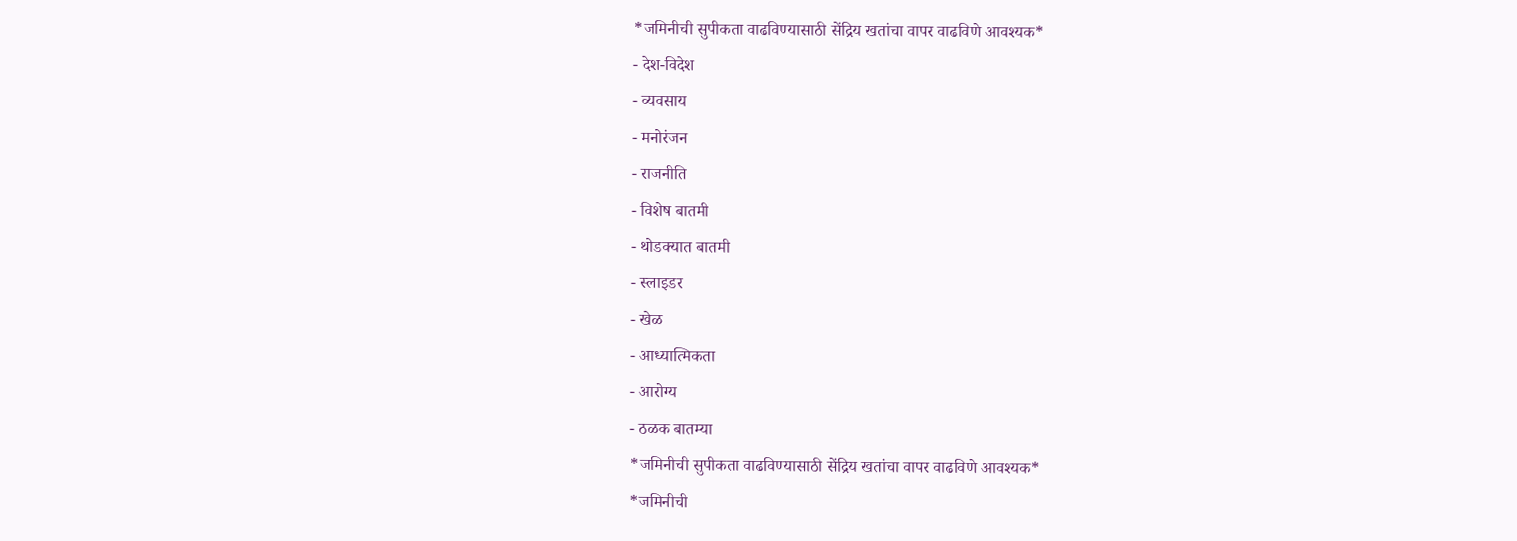*जमिनीची सुपीकता वाढविण्यासाठी सेंद्रिय खतांचा वापर वाढविणे आवश्यक*
- देश-विदेश
- व्यवसाय
- मनोरंजन
- राजनीति
- विशेष बातमी
- थोडक्यात बातमी
- स्लाइडर
- खेळ
- आध्यात्मिकता
- आरोग्य
- ठळक बातम्या
*जमिनीची सुपीकता वाढविण्यासाठी सेंद्रिय खतांचा वापर वाढविणे आवश्यक*
*जमिनीची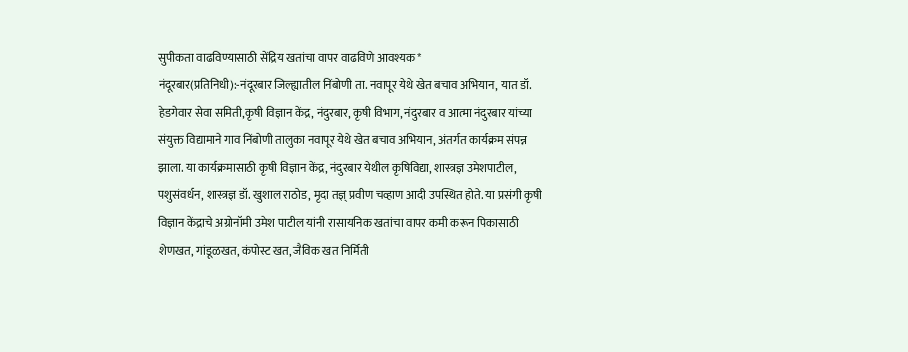सुपीकता वाढविण्यासाठी सेंद्रिय खतांचा वापर वाढविणे आवश्यक*
नंदूरबार(प्रतिनिधी):-नंदूरबार जिल्ह्यातील निंबोणी ता. नवापूर येथे खेत बचाव अभियान, यात डॉ. हेडगेवार सेवा समिती,कृषी विज्ञान केंद्र, नंदुरबार, कृषी विभाग, नंदुरबार व आत्मा नंदुरबार यांच्या संयुक्त विद्यामाने गाव निंबोणी तालुका नवापूर येथे खेत बचाव अभियान, अंतर्गत कार्यक्रम संपन्न झाला. या कार्यक्रमासाठी कृषी विज्ञान केंद्र, नंदुरबार येथील कृषिविद्या, शास्त्रज्ञ उमेशपाटील, पशुसंवर्धन, शास्त्रज्ञ डॉ. खुशाल राठोड, मृदा तज्ञ् प्रवीण चव्हाण आदी उपस्थित होते. या प्रसंगी कृषी विज्ञान केंद्राचे अग्रोनॉमी उमेश पाटील यांनी रासायनिक खतांचा वापर कमी करून पिकासाठी शेणखत, गांडूळखत, कंपोस्ट खत, जैविक खत निर्मिती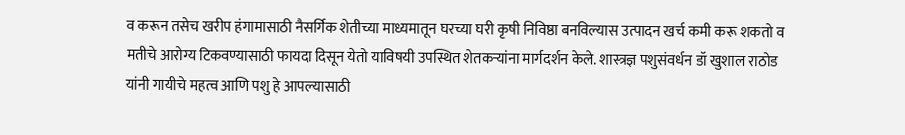व करून तसेच खरीप हंगामासाठी नैसर्गिक शेतीच्या माध्यमातून घरच्या घरी कृषी निविष्ठा बनविल्यास उत्पादन खर्च कमी करू शकतो व मतीचे आरोग्य टिकवण्यासाठी फायदा दिसून येतो याविषयी उपस्थित शेतकऱ्यांना मार्गदर्शन केले. शास्त्रज्ञ पशुसंवर्धन डॉ खुशाल राठोड यांनी गायीचे महत्व आणि पशु हे आपल्यासाठी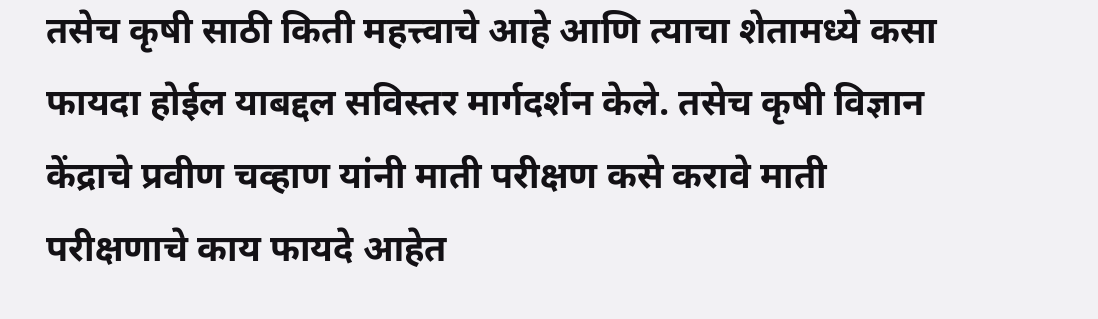तसेच कृषी साठी किती महत्त्वाचे आहे आणि त्याचा शेतामध्ये कसा फायदा होईल याबद्दल सविस्तर मार्गदर्शन केले. तसेच कृषी विज्ञान केंद्राचे प्रवीण चव्हाण यांनी माती परीक्षण कसे करावे माती परीक्षणाचे काय फायदे आहेत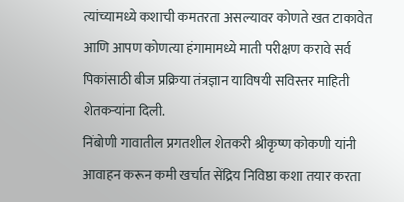त्यांच्यामध्ये कशाची कमतरता असल्यावर कोणते खत टाकावेत आणि आपण कोणत्या हंगामामध्ये माती परीक्षण करावे सर्व पिकांसाठी बीज प्रक्रिया तंत्रज्ञान याविषयी सविस्तर माहिती शेतकऱ्यांना दिली.
निंबोणी गावातील प्रगतशील शेतकरी श्रीकृष्ण कोकणी यांनी आवाहन करून कमी खर्चात सेंद्रिय निविष्ठा कशा तयार करता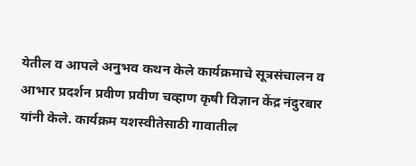येतील व आपले अनुभव कथन केले कार्यक्रमाचे सूत्रसंचालन व आभार प्रदर्शन प्रवीण प्रवीण चव्हाण कृषी विज्ञान केंद्र नंदुरबार यांनी केले. कार्यक्रम यशस्वीतेसाठी गावातील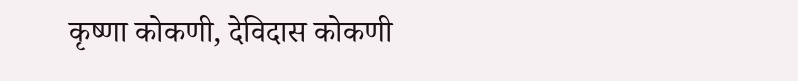कृष्णा कोकणी, देविदास कोकणी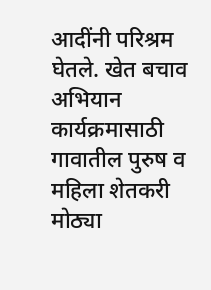आदींनी परिश्रम घेतले. खेत बचाव अभियान कार्यक्रमासाठी गावातील पुरुष व महिला शेतकरी मोठ्या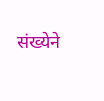संख्येने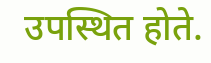उपस्थित होते.